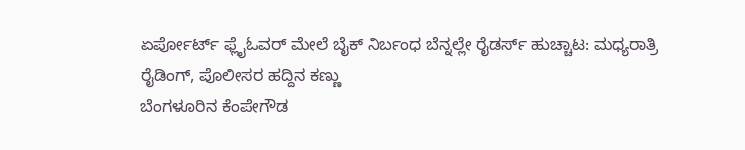ಏರ್ಪೋರ್ಟ್ ಫ್ಲೈಓವರ್ ಮೇಲೆ ಬೈಕ್ ನಿರ್ಬಂಧ ಬೆನ್ನಲ್ಲೇ ರೈಡರ್ಸ್ ಹುಚ್ಚಾಟ: ಮಧ್ಯರಾತ್ರಿ ರೈಡಿಂಗ್, ಪೊಲೀಸರ ಹದ್ದಿನ ಕಣ್ಣು
ಬೆಂಗಳೂರಿನ ಕೆಂಪೇಗೌಡ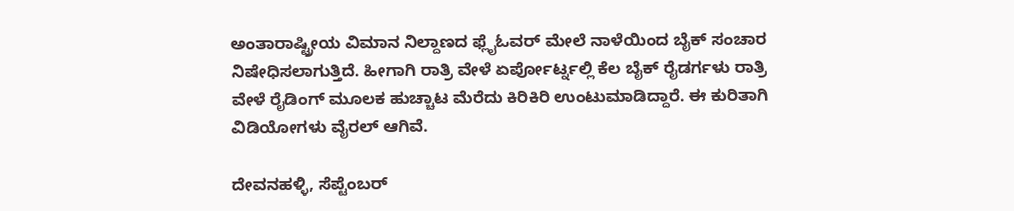ಅಂತಾರಾಷ್ಟ್ರೀಯ ವಿಮಾನ ನಿಲ್ದಾಣದ ಫ್ಲೈಓವರ್ ಮೇಲೆ ನಾಳೆಯಿಂದ ಬೈಕ್ ಸಂಚಾರ ನಿಷೇಧಿಸಲಾಗುತ್ತಿದೆ. ಹೀಗಾಗಿ ರಾತ್ರಿ ವೇಳೆ ಏರ್ಪೋರ್ಟ್ನಲ್ಲಿ ಕೆಲ ಬೈಕ್ ರೈಡರ್ಗಳು ರಾತ್ರಿ ವೇಳೆ ರೈಡಿಂಗ್ ಮೂಲಕ ಹುಚ್ಚಾಟ ಮೆರೆದು ಕಿರಿಕಿರಿ ಉಂಟುಮಾಡಿದ್ದಾರೆ. ಈ ಕುರಿತಾಗಿ ವಿಡಿಯೋಗಳು ವೈರಲ್ ಆಗಿವೆ.

ದೇವನಹಳ್ಳಿ, ಸೆಪ್ಟೆಂಬರ್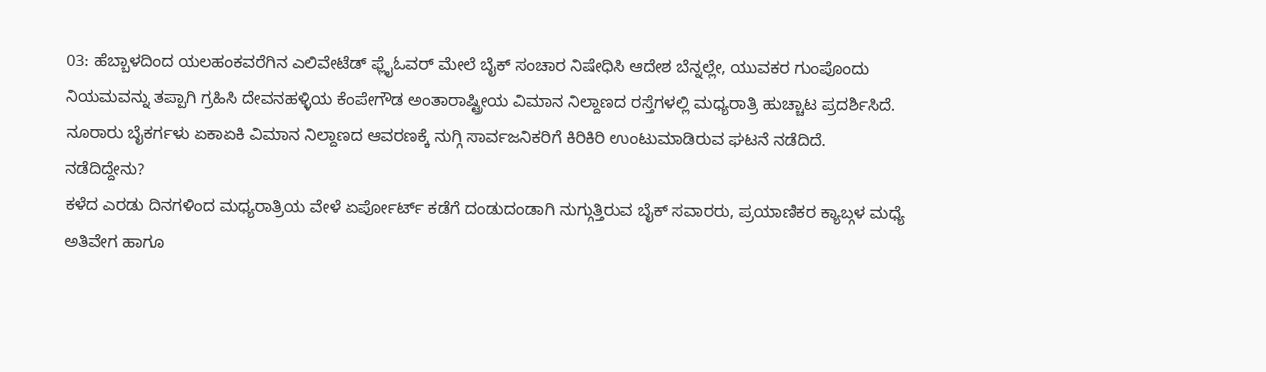03: ಹೆಬ್ಬಾಳದಿಂದ ಯಲಹಂಕವರೆಗಿನ ಎಲಿವೇಟೆಡ್ ಫ್ಲೈಓವರ್ ಮೇಲೆ ಬೈಕ್ ಸಂಚಾರ ನಿಷೇಧಿಸಿ ಆದೇಶ ಬೆನ್ನಲ್ಲೇ, ಯುವಕರ ಗುಂಪೊಂದು ನಿಯಮವನ್ನು ತಪ್ಪಾಗಿ ಗ್ರಹಿಸಿ ದೇವನಹಳ್ಳಿಯ ಕೆಂಪೇಗೌಡ ಅಂತಾರಾಷ್ಟ್ರೀಯ ವಿಮಾನ ನಿಲ್ದಾಣದ ರಸ್ತೆಗಳಲ್ಲಿ ಮಧ್ಯರಾತ್ರಿ ಹುಚ್ಚಾಟ ಪ್ರದರ್ಶಿಸಿದೆ. ನೂರಾರು ಬೈಕರ್ಗಳು ಏಕಾಏಕಿ ವಿಮಾನ ನಿಲ್ದಾಣದ ಆವರಣಕ್ಕೆ ನುಗ್ಗಿ ಸಾರ್ವಜನಿಕರಿಗೆ ಕಿರಿಕಿರಿ ಉಂಟುಮಾಡಿರುವ ಘಟನೆ ನಡೆದಿದೆ.
ನಡೆದಿದ್ದೇನು?
ಕಳೆದ ಎರಡು ದಿನಗಳಿಂದ ಮಧ್ಯರಾತ್ರಿಯ ವೇಳೆ ಏರ್ಪೋರ್ಟ್ ಕಡೆಗೆ ದಂಡುದಂಡಾಗಿ ನುಗ್ಗುತ್ತಿರುವ ಬೈಕ್ ಸವಾರರು, ಪ್ರಯಾಣಿಕರ ಕ್ಯಾಬ್ಗಳ ಮಧ್ಯೆ ಅತಿವೇಗ ಹಾಗೂ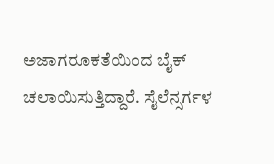ಅಜಾಗರೂಕತೆಯಿಂದ ಬೈಕ್ ಚಲಾಯಿಸುತ್ತಿದ್ದಾರೆ. ಸೈಲೆನ್ಸರ್ಗಳ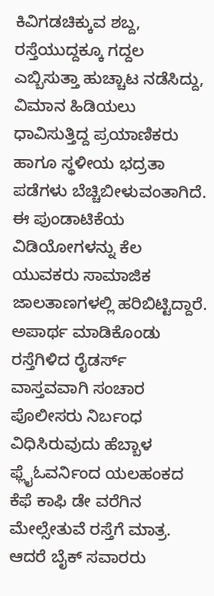ಕಿವಿಗಡಚಿಕ್ಕುವ ಶಬ್ದ, ರಸ್ತೆಯುದ್ದಕ್ಕೂ ಗದ್ದಲ ಎಬ್ಬಿಸುತ್ತಾ ಹುಚ್ಚಾಟ ನಡೆಸಿದ್ದು, ವಿಮಾನ ಹಿಡಿಯಲು ಧಾವಿಸುತ್ತಿದ್ದ ಪ್ರಯಾಣಿಕರು ಹಾಗೂ ಸ್ಥಳೀಯ ಭದ್ರತಾ ಪಡೆಗಳು ಬೆಚ್ಚಿಬೀಳುವಂತಾಗಿದೆ. ಈ ಪುಂಡಾಟಿಕೆಯ ವಿಡಿಯೋಗಳನ್ನು ಕೆಲ ಯುವಕರು ಸಾಮಾಜಿಕ ಜಾಲತಾಣಗಳಲ್ಲಿ ಹರಿಬಿಟ್ಟಿದ್ದಾರೆ.
ಅಪಾರ್ಥ ಮಾಡಿಕೊಂಡು ರಸ್ತೆಗಿಳಿದ ರೈಡರ್ಸ್
ವಾಸ್ತವವಾಗಿ ಸಂಚಾರ ಪೊಲೀಸರು ನಿರ್ಬಂಧ ವಿಧಿಸಿರುವುದು ಹೆಬ್ಬಾಳ ಫ್ಲೈಓವರ್ನಿಂದ ಯಲಹಂಕದ ಕೆಫೆ ಕಾಫಿ ಡೇ ವರೆಗಿನ ಮೇಲ್ಸೇತುವೆ ರಸ್ತೆಗೆ ಮಾತ್ರ. ಆದರೆ ಬೈಕ್ ಸವಾರರು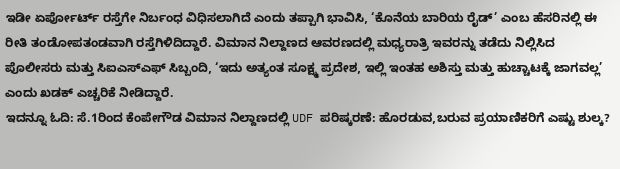ಇಡೀ ಏರ್ಪೋರ್ಟ್ ರಸ್ತೆಗೇ ನಿರ್ಬಂಧ ವಿಧಿಸಲಾಗಿದೆ ಎಂದು ತಪ್ಪಾಗಿ ಭಾವಿಸಿ, ‘ಕೊನೆಯ ಬಾರಿಯ ರೈಡ್’ ಎಂಬ ಹೆಸರಿನಲ್ಲಿ ಈ ರೀತಿ ತಂಡೋಪತಂಡವಾಗಿ ರಸ್ತೆಗಿಳಿದಿದ್ದಾರೆ. ವಿಮಾನ ನಿಲ್ದಾಣದ ಆವರಣದಲ್ಲಿ ಮಧ್ಯರಾತ್ರಿ ಇವರನ್ನು ತಡೆದು ನಿಲ್ಲಿಸಿದ ಪೊಲೀಸರು ಮತ್ತು ಸಿಐಎಸ್ಎಫ್ ಸಿಬ್ಬಂದಿ, ‘ಇದು ಅತ್ಯಂತ ಸೂಕ್ಷ್ಮ ಪ್ರದೇಶ, ಇಲ್ಲಿ ಇಂತಹ ಅಶಿಸ್ತು ಮತ್ತು ಹುಚ್ಚಾಟಕ್ಕೆ ಜಾಗವಲ್ಲ’ ಎಂದು ಖಡಕ್ ಎಚ್ಚರಿಕೆ ನೀಡಿದ್ದಾರೆ.
ಇದನ್ನೂ ಓದಿ: ಸೆ.1ರಿಂದ ಕೆಂಪೇಗೌಡ ವಿಮಾನ ನಿಲ್ದಾಣದಲ್ಲಿ UDF ಪರಿಷ್ಕರಣೆ: ಹೊರಡುವ,ಬರುವ ಪ್ರಯಾಣಿಕರಿಗೆ ಎಷ್ಟು ಶುಲ್ಕ?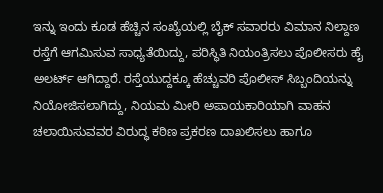ಇನ್ನು ಇಂದು ಕೂಡ ಹೆಚ್ಚಿನ ಸಂಖ್ಯೆಯಲ್ಲಿ ಬೈಕ್ ಸವಾರರು ವಿಮಾನ ನಿಲ್ದಾಣ ರಸ್ತೆಗೆ ಆಗಮಿಸುವ ಸಾಧ್ಯತೆಯಿದ್ದು, ಪರಿಸ್ಥಿತಿ ನಿಯಂತ್ರಿಸಲು ಪೊಲೀಸರು ಹೈ ಅಲರ್ಟ್ ಆಗಿದ್ದಾರೆ. ರಸ್ತೆಯುದ್ದಕ್ಕೂ ಹೆಚ್ಚುವರಿ ಪೊಲೀಸ್ ಸಿಬ್ಬಂದಿಯನ್ನು ನಿಯೋಜಿಸಲಾಗಿದ್ದು, ನಿಯಮ ಮೀರಿ ಅಪಾಯಕಾರಿಯಾಗಿ ವಾಹನ ಚಲಾಯಿಸುವವರ ವಿರುದ್ಧ ಕಠಿಣ ಪ್ರಕರಣ ದಾಖಲಿಸಲು ಹಾಗೂ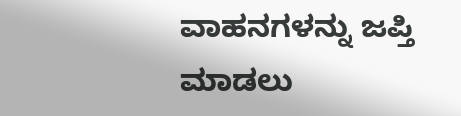ವಾಹನಗಳನ್ನು ಜಪ್ತಿ ಮಾಡಲು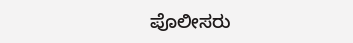ಪೊಲೀಸರು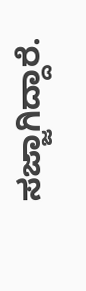ಸಜ್ಜಾಗಿದ್ದಾರೆ.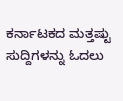ಕರ್ನಾಟಕದ ಮತ್ತಷ್ಟು ಸುದ್ದಿಗಳನ್ನು ಓದಲು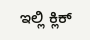ಇಲ್ಲಿ ಕ್ಲಿಕ್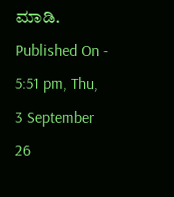ಮಾಡಿ.
Published On - 5:51 pm, Thu, 3 September 26